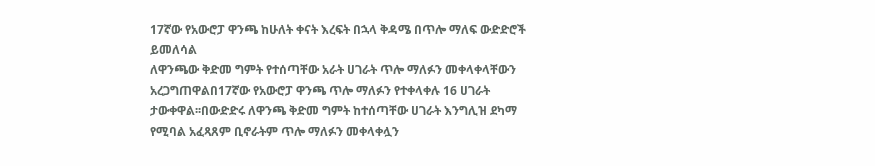17ኛው የአውሮፓ ዋንጫ ከሁለት ቀናት እረፍት በኋላ ቅዳሜ በጥሎ ማለፍ ውድድሮች ይመለሳል
ለዋንጫው ቅድመ ግምት የተሰጣቸው አራት ሀገራት ጥሎ ማለፉን መቀላቀላቸውን አረጋግጠዋልበ17ኛው የአውሮፓ ዋንጫ ጥሎ ማለፉን የተቀላቀሉ 16 ሀገራት ታውቀዋል፡፡በውድድሩ ለዋንጫ ቅድመ ግምት ከተሰጣቸው ሀገራት እንግሊዝ ደካማ የሚባል አፈጻጸም ቢኖራትም ጥሎ ማለፉን መቀላቀሏን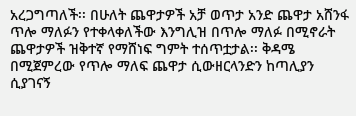አረጋግጣለች፡፡ በሁለት ጨዋታዎች አቻ ወጥታ አንድ ጨዋታ አሸንፋ ጥሎ ማለፉን የተቀላቀለችው እንግሊዝ በጥሎ ማለፉ በሚኖራት ጨዋታዎች ዝቅተኛ የማሸነፍ ግምት ተሰጥቷታል፡፡ ቅዳሜ በሚጀምረው የጥሎ ማለፍ ጨዋታ ሲውዘርላንድን ከጣሊያን ሲያገናኝ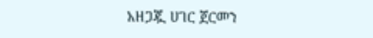አዘጋጇ ሀገር ጀርመን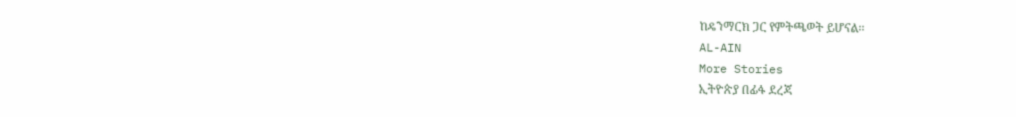ከዴንማርክ ጋር የምትጫወት ይሆናል፡፡
AL-AIN
More Stories
ኢትዮጵያ በፊፋ ደረጃ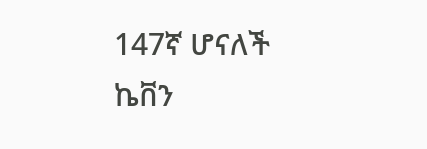147ኛ ሆናለች
ኬቨን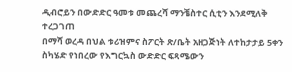ዲብሮይን በውድድር ዓመቱ መጨረሻ ማንቼስተር ሲቲን እንደሚለቅ ተረጋገጠ
በማሻ ወረዳ በህል ቱሪዝምና ስፖርት ጽ/ቤት አዘጋጅነት ለተከታታይ 5ቀን ስካሄድ የነበረው የእግርኳስ ውድድር ፍጻሜውን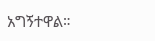አግኝተዋል።